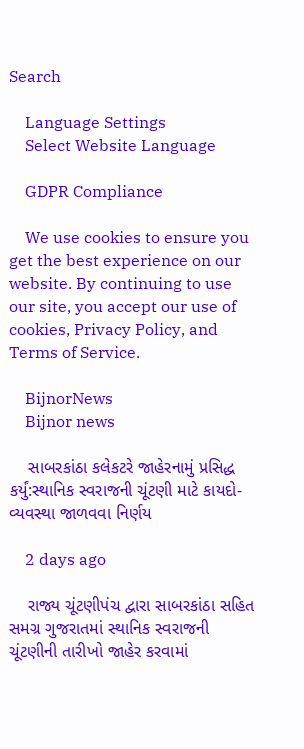Search

    Language Settings
    Select Website Language

    GDPR Compliance

    We use cookies to ensure you get the best experience on our website. By continuing to use our site, you accept our use of cookies, Privacy Policy, and Terms of Service.

    BijnorNews
    Bijnor news

    સાબરકાંઠા કલેકટરે જાહેરનામું પ્રસિદ્ધ કર્યું:સ્થાનિક સ્વરાજની ચૂંટણી માટે કાયદો-વ્યવસ્થા જાળવવા નિર્ણય

    2 days ago

    રાજ્ય ચૂંટણીપંચ દ્વારા સાબરકાંઠા સહિત સમગ્ર ગુજરાતમાં સ્થાનિક સ્વરાજની ચૂંટણીની તારીખો જાહેર કરવામાં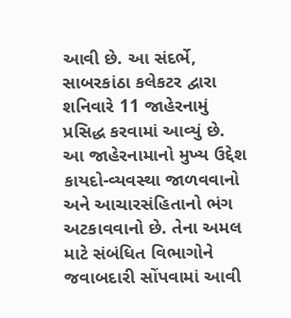આવી છે. આ સંદર્ભે, સાબરકાંઠા કલેકટર દ્વારા શનિવારે 11 જાહેરનામું પ્રસિદ્ધ કરવામાં આવ્યું છે. આ જાહેરનામાનો મુખ્ય ઉદ્દેશ કાયદો-વ્યવસ્થા જાળવવાનો અને આચારસંહિતાનો ભંગ અટકાવવાનો છે. તેના અમલ માટે સંબંધિત વિભાગોને જવાબદારી સોંપવામાં આવી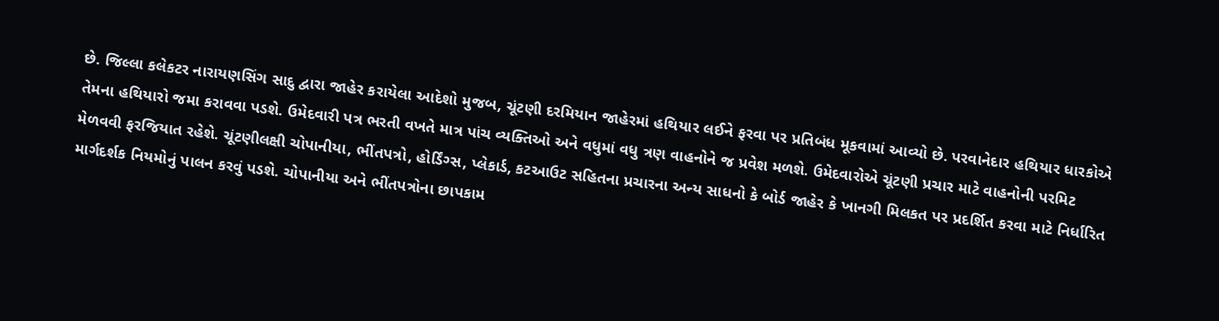છે. જિલ્લા કલેકટર નારાયણસિંગ સાદુ દ્વારા જાહેર કરાયેલા આદેશો મુજબ, ચૂંટણી દરમિયાન જાહેરમાં હથિયાર લઈને ફરવા પર પ્રતિબંધ મૂકવામાં આવ્યો છે. પરવાનેદાર હથિયાર ધારકોએ તેમના હથિયારો જમા કરાવવા પડશે. ઉમેદવારી પત્ર ભરતી વખતે માત્ર પાંચ વ્યક્તિઓ અને વધુમાં વધુ ત્રણ વાહનોને જ પ્રવેશ મળશે. ઉમેદવારોએ ચૂંટણી પ્રચાર માટે વાહનોની પરમિટ મેળવવી ફરજિયાત રહેશે. ચૂંટણીલક્ષી ચોપાનીયા, ભીંતપત્રો, હોર્ડિંગ્સ, પ્લેકાર્ડ, કટઆઉટ સહિતના પ્રચારના અન્ય સાધનો કે બોર્ડ જાહેર કે ખાનગી મિલકત પર પ્રદર્શિત કરવા માટે નિર્ધારિત માર્ગદર્શક નિયમોનું પાલન કરવું પડશે. ચોપાનીયા અને ભીંતપત્રોના છાપકામ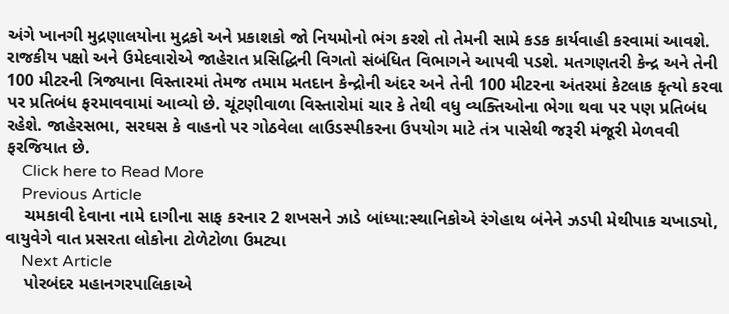અંગે ખાનગી મુદ્રણાલયોના મુદ્રકો અને પ્રકાશકો જો નિયમોનો ભંગ કરશે તો તેમની સામે કડક કાર્યવાહી કરવામાં આવશે. રાજકીય પક્ષો અને ઉમેદવારોએ જાહેરાત પ્રસિદ્ધિની વિગતો સંબંધિત વિભાગને આપવી પડશે. મતગણતરી કેન્દ્ર અને તેની 100 મીટરની ત્રિજ્યાના વિસ્તારમાં તેમજ તમામ મતદાન કેન્દ્રોની અંદર અને તેની 100 મીટરના અંતરમાં કેટલાક કૃત્યો કરવા પર પ્રતિબંધ ફરમાવવામાં આવ્યો છે. ચૂંટણીવાળા વિસ્તારોમાં ચાર કે તેથી વધુ વ્યક્તિઓના ભેગા થવા પર પણ પ્રતિબંધ રહેશે. જાહેરસભા, સરઘસ કે વાહનો પર ગોઠવેલા લાઉડસ્પીકરના ઉપયોગ માટે તંત્ર પાસેથી જરૂરી મંજૂરી મેળવવી ફરજિયાત છે.
    Click here to Read More
    Previous Article
    ચમકાવી દેવાના નામે દાગીના સાફ કરનાર 2 શખસને ઝાડે બાંધ્યા:સ્થાનિકોએ રંગેહાથ બંનેને ઝડપી મેથીપાક ચખાડ્યો, વાયુવેગે વાત પ્રસરતા લોકોના ટોળેટોળા ઉમટ્યા
    Next Article
    પોરબંદર મહાનગરપાલિકાએ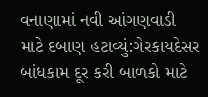વનાણામાં નવી આંગણવાડી માટે દબાણ હટાવ્યું:ગેરકાયદેસર બાંધકામ દૂર કરી બાળકો માટે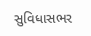સુવિધાસભર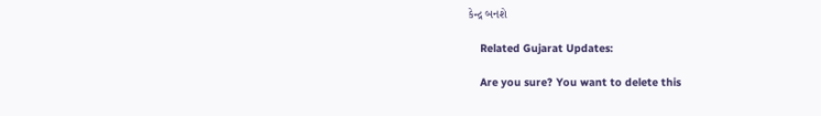કેન્દ્ર બનશે

    Related Gujarat Updates:

    Are you sure? You want to delete this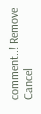comment..! Remove Cancel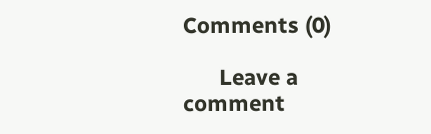Comments (0)

      Leave a comment